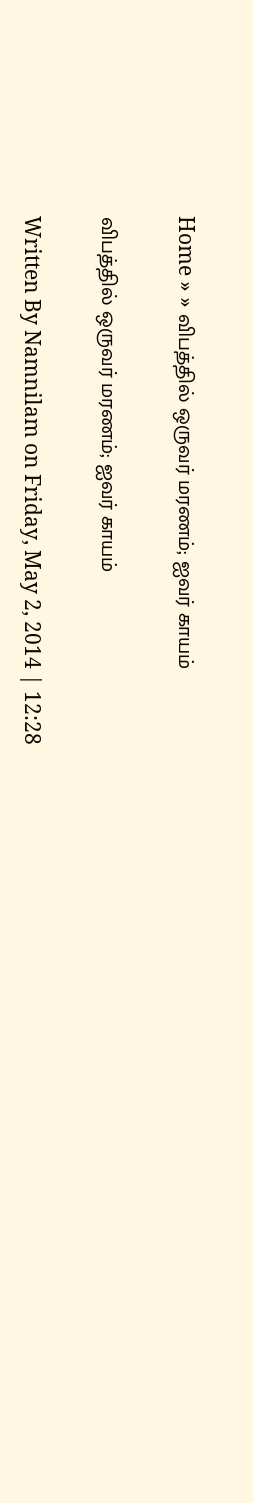Home » » விபத்தில் ஒருவர் மரணம்; ஐவர் காயம்

விபத்தில் ஒருவர் மரணம்; ஐவர் காயம்

Written By Namnilam on Friday, May 2, 2014 | 12:28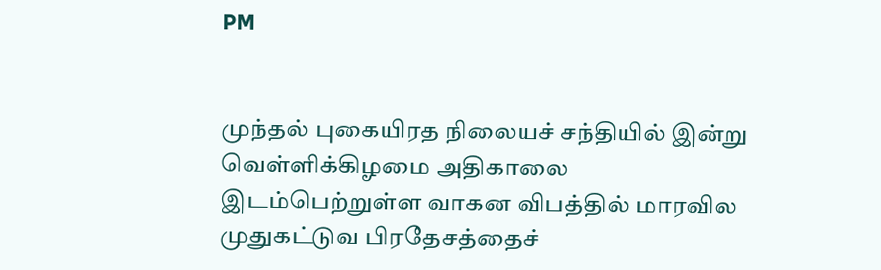PM


முந்தல் புகையிரத நிலையச் சந்தியில் இன்று வெள்ளிக்கிழமை அதிகாலை இடம்பெற்றுள்ள வாகன விபத்தில் மாரவில முதுகட்டுவ பிரதேசத்தைச்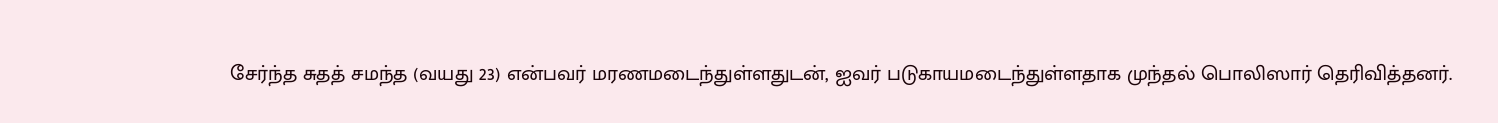சேர்ந்த சுதத் சமந்த (வயது 23) என்பவர் மரணமடைந்துள்ளதுடன், ஐவர் படுகாயமடைந்துள்ளதாக முந்தல் பொலிஸார் தெரிவித்தனர்.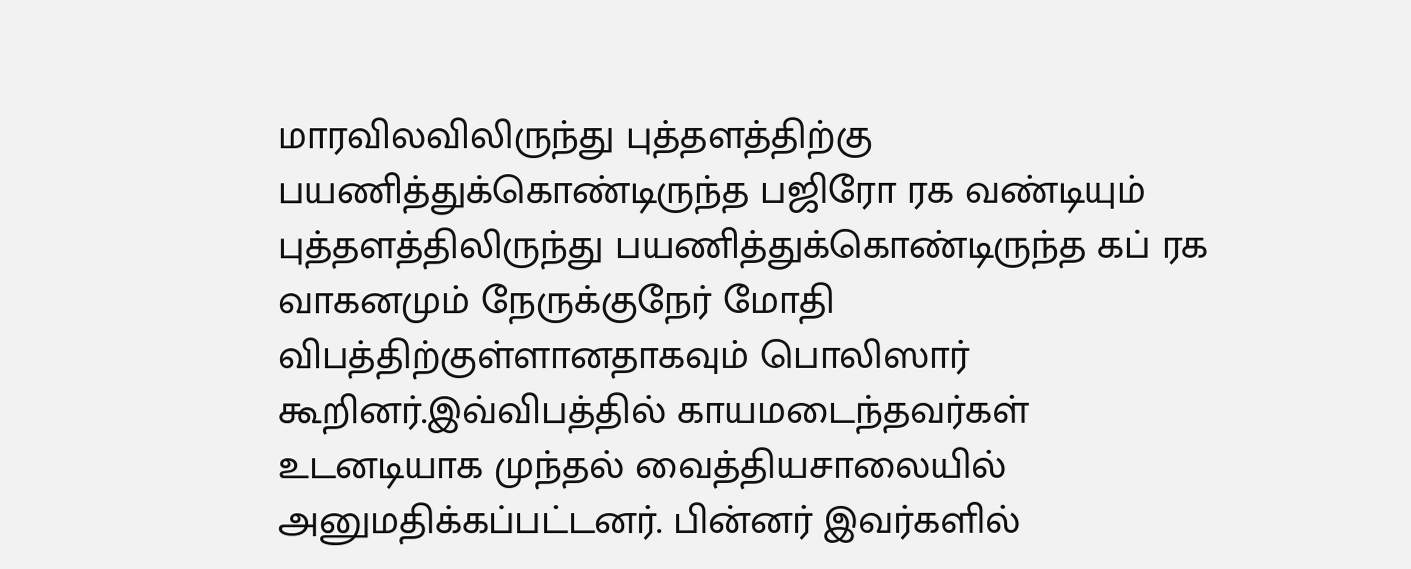மாரவிலவிலிருந்து புத்தளத்திற்கு பயணித்துக்கொண்டிருந்த பஜிரோ ரக வண்டியும் புத்தளத்திலிருந்து பயணித்துக்கொண்டிருந்த கப் ரக வாகனமும் நேருக்குநேர் மோதி விபத்திற்குள்ளானதாகவும் பொலிஸார் கூறினர்.இவ்விபத்தில் காயமடைந்தவர்கள் உடனடியாக முந்தல் வைத்தியசாலையில் அனுமதிக்கப்பட்டனர். பின்னர் இவர்களில்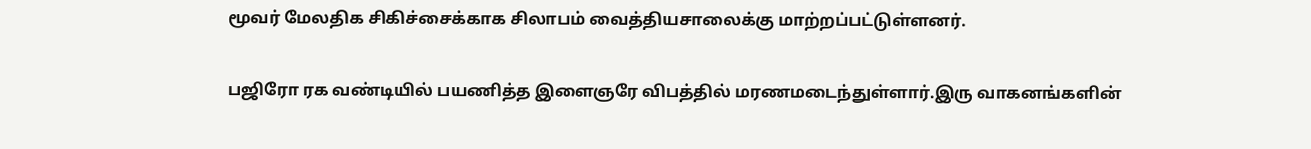மூவர் மேலதிக சிகிச்சைக்காக சிலாபம் வைத்தியசாலைக்கு மாற்றப்பட்டுள்ளனர்.


பஜிரோ ரக வண்டியில் பயணித்த இளைஞரே விபத்தில் மரணமடைந்துள்ளார்.இரு வாகனங்களின்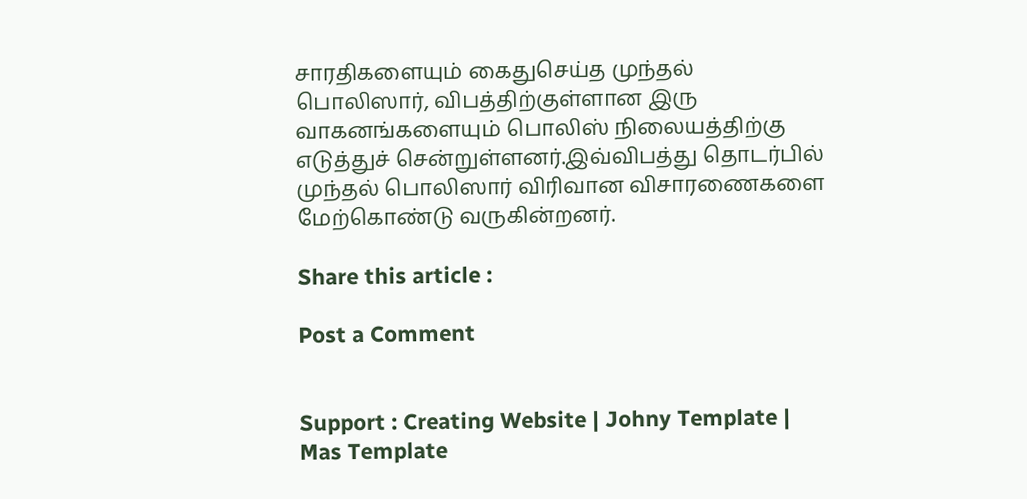சாரதிகளையும் கைதுசெய்த முந்தல் பொலிஸார், விபத்திற்குள்ளான இரு வாகனங்களையும் பொலிஸ் நிலையத்திற்கு எடுத்துச் சென்றுள்ளனர்.இவ்விபத்து தொடர்பில் முந்தல் பொலிஸார் விரிவான விசாரணைகளை மேற்கொண்டு வருகின்றனர்.

Share this article :

Post a Comment


Support : Creating Website | Johny Template | Mas Template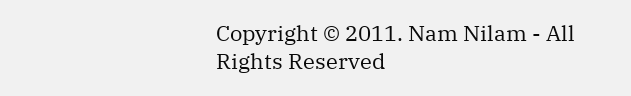Copyright © 2011. Nam Nilam - All Rights Reserved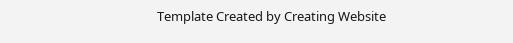Template Created by Creating Website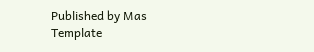Published by Mas Template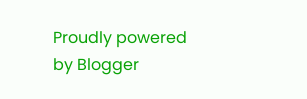Proudly powered by Blogger